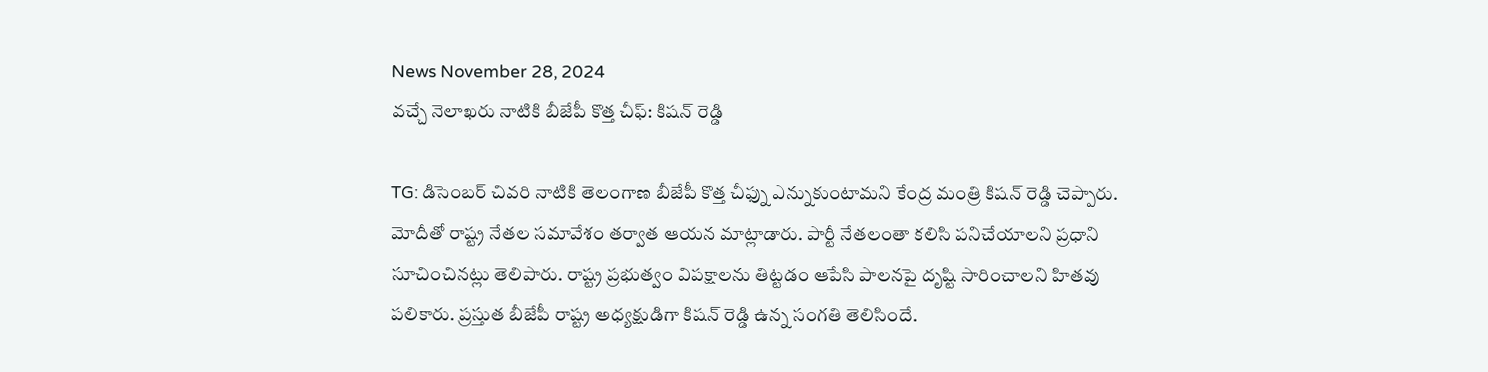News November 28, 2024
వచ్చే నెలాఖరు నాటికి బీజేపీ కొత్త చీఫ్: కిషన్ రెడ్డి

TG: డిసెంబర్ చివరి నాటికి తెలంగాణ బీజేపీ కొత్త చీఫ్ను ఎన్నుకుంటామని కేంద్ర మంత్రి కిషన్ రెడ్డి చెప్పారు. మోదీతో రాష్ట్ర నేతల సమావేశం తర్వాత ఆయన మాట్లాడారు. పార్టీ నేతలంతా కలిసి పనిచేయాలని ప్రధాని సూచించినట్లు తెలిపారు. రాష్ట్ర ప్రభుత్వం విపక్షాలను తిట్టడం ఆపేసి పాలనపై దృష్టి సారించాలని హితవు పలికారు. ప్రస్తుత బీజేపీ రాష్ట్ర అధ్యక్షుడిగా కిషన్ రెడ్డి ఉన్న సంగతి తెలిసిందే.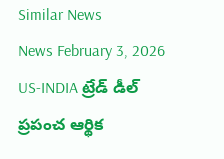Similar News
News February 3, 2026
US-INDIA ట్రేడ్ డీల్ ప్రపంచ ఆర్థిక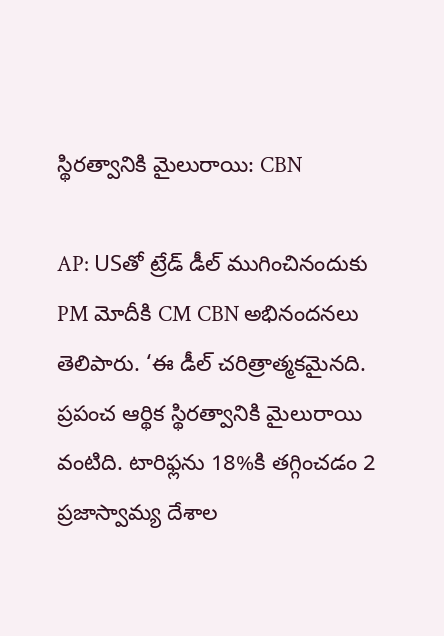స్థిరత్వానికి మైలురాయి: CBN

AP: USతో ట్రేడ్ డీల్ ముగించినందుకు PM మోదీకి CM CBN అభినందనలు తెలిపారు. ‘ఈ డీల్ చరిత్రాత్మకమైనది. ప్రపంచ ఆర్థిక స్థిరత్వానికి మైలురాయి వంటిది. టారిఫ్లను 18%కి తగ్గించడం 2 ప్రజాస్వామ్య దేశాల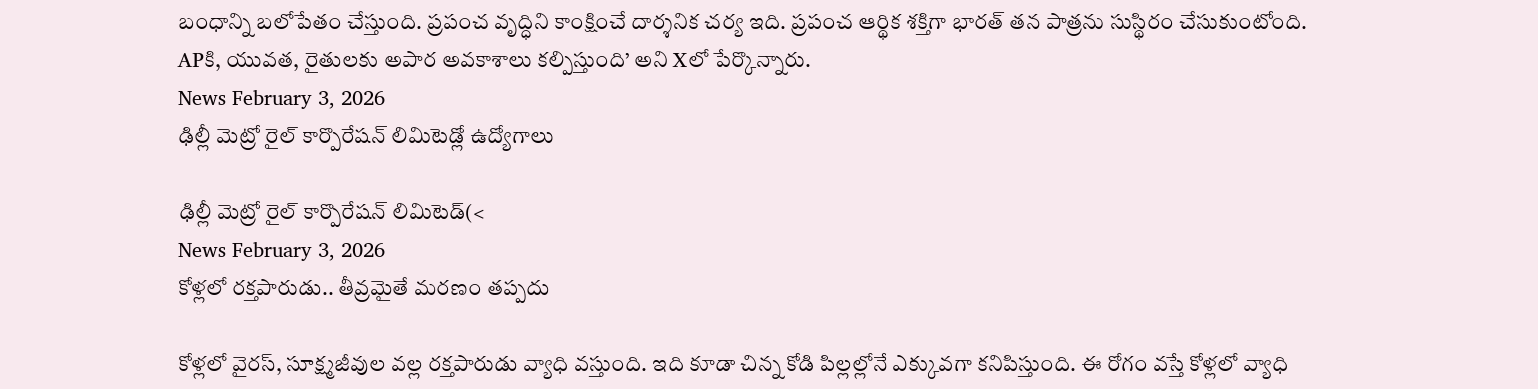బంధాన్ని బలోపేతం చేస్తుంది. ప్రపంచ వృద్ధిని కాంక్షించే దార్శనిక చర్య ఇది. ప్రపంచ ఆర్థిక శక్తిగా భారత్ తన పాత్రను సుస్థిరం చేసుకుంటోంది. APకి, యువత, రైతులకు అపార అవకాశాలు కల్పిస్తుంది’ అని Xలో పేర్కొన్నారు.
News February 3, 2026
ఢిల్లీ మెట్రో రైల్ కార్పొరేషన్ లిమిటెడ్లో ఉద్యోగాలు

ఢిల్లీ మెట్రో రైల్ కార్పొరేషన్ లిమిటెడ్(<
News February 3, 2026
కోళ్లలో రక్తపారుడు.. తీవ్రమైతే మరణం తప్పదు

కోళ్లలో వైరస్, సూక్ష్మజీవుల వల్ల రక్తపారుడు వ్యాధి వస్తుంది. ఇది కూడా చిన్న కోడి పిల్లల్లోనే ఎక్కువగా కనిపిస్తుంది. ఈ రోగం వస్తే కోళ్లలో వ్యాధి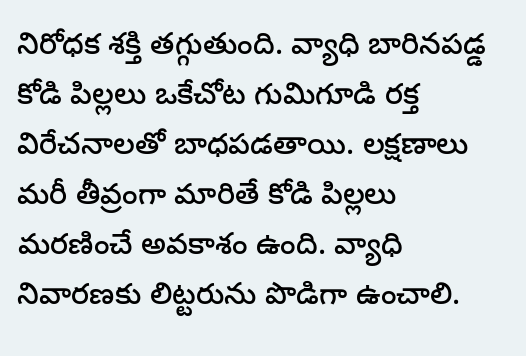నిరోధక శక్తి తగ్గుతుంది. వ్యాధి బారినపడ్డ కోడి పిల్లలు ఒకేచోట గుమిగూడి రక్త విరేచనాలతో బాధపడతాయి. లక్షణాలు మరీ తీవ్రంగా మారితే కోడి పిల్లలు మరణించే అవకాశం ఉంది. వ్యాధి నివారణకు లిట్టరును పొడిగా ఉంచాలి.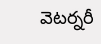వెటర్నరీ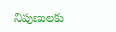నిపుణులకు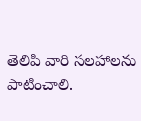తెలిపి వారి సలహాలను పాటించాలి.